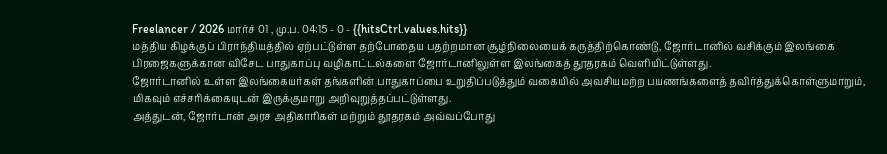Freelancer / 2026 மார்ச் 01 , மு.ப. 04:15 - 0 - {{hitsCtrl.values.hits}}
மத்திய கிழக்குப் பிராந்தியத்தில் ஏற்பட்டுள்ள தற்போதைய பதற்றமான சூழ்நிலையைக் கருத்திற்கொண்டு, ஜோர்டானில் வசிக்கும் இலங்கை பிரஜைகளுக்கான விசேட பாதுகாப்பு வழிகாட்டல்களை ஜோர்டானிலுள்ள இலங்கைத் தூதரகம் வெளியிட்டுள்ளது.
ஜோர்டானில் உள்ள இலங்கையர்கள் தங்களின் பாதுகாப்பை உறுதிப்படுத்தும் வகையில் அவசியமற்ற பயணங்களைத் தவிர்த்துக்கொள்ளுமாறும், மிகவும் எச்சரிக்கையுடன் இருக்குமாறு அறிவுறுத்தப்பட்டுள்ளது.
அத்துடன், ஜோர்டான் அரச அதிகாரிகள் மற்றும் தூதரகம் அவ்வப்போது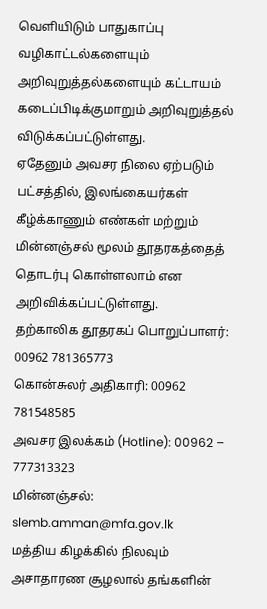வெளியிடும் பாதுகாப்பு வழிகாட்டல்களையும் அறிவுறுத்தல்களையும் கட்டாயம் கடைப்பிடிக்குமாறும் அறிவுறுத்தல் விடுக்கப்பட்டுள்ளது.
ஏதேனும் அவசர நிலை ஏற்படும் பட்சத்தில், இலங்கையர்கள் கீழ்க்காணும் எண்கள் மற்றும் மின்னஞ்சல் மூலம் தூதரகத்தைத் தொடர்பு கொள்ளலாம் என அறிவிக்கப்பட்டுள்ளது.
தற்காலிக தூதரகப் பொறுப்பாளர்: 00962 781365773
கொன்சுலர் அதிகாரி: 00962 781548585
அவசர இலக்கம் (Hotline): 00962 – 777313323
மின்னஞ்சல்: slemb.amman@mfa.gov.lk
மத்திய கிழக்கில் நிலவும் அசாதாரண சூழலால் தங்களின்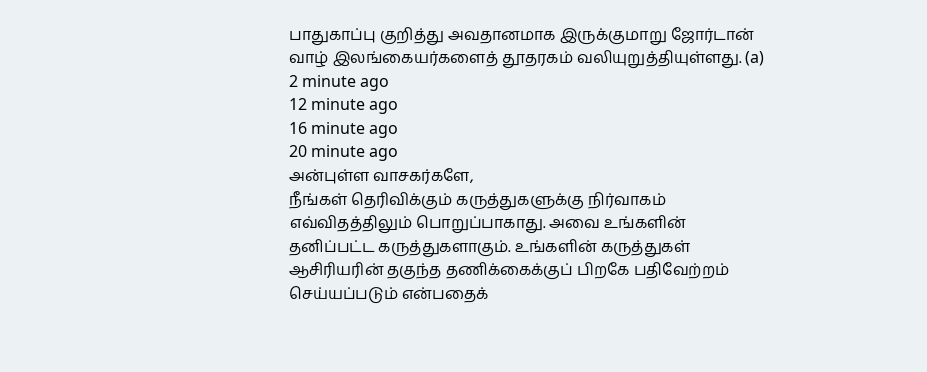பாதுகாப்பு குறித்து அவதானமாக இருக்குமாறு ஜோர்டான் வாழ் இலங்கையர்களைத் தூதரகம் வலியுறுத்தியுள்ளது. (a)
2 minute ago
12 minute ago
16 minute ago
20 minute ago
அன்புள்ள வாசகர்களே,
நீங்கள் தெரிவிக்கும் கருத்துகளுக்கு நிர்வாகம் எவ்விதத்திலும் பொறுப்பாகாது. அவை உங்களின் தனிப்பட்ட கருத்துகளாகும். உங்களின் கருத்துகள் ஆசிரியரின் தகுந்த தணிக்கைக்குப் பிறகே பதிவேற்றம் செய்யப்படும் என்பதைக்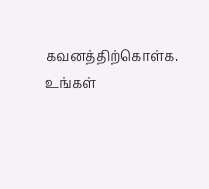கவனத்திற்கொள்க. உங்கள்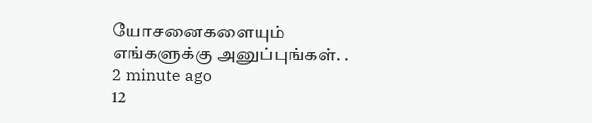யோசனைகளையும் எங்களுக்கு அனுப்புங்கள். .
2 minute ago
12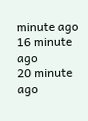minute ago
16 minute ago
20 minute ago